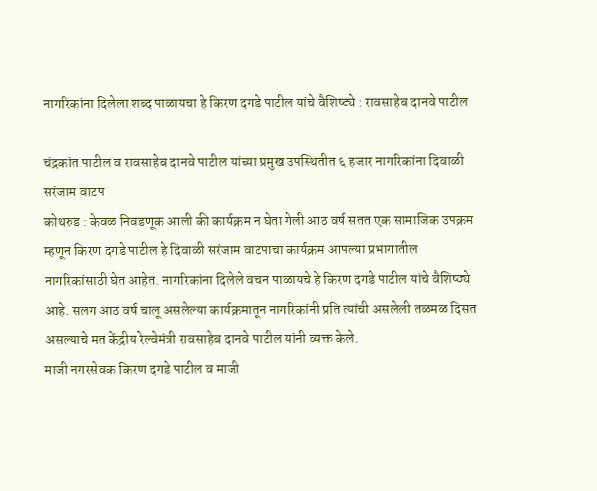नागरिकांना दिलेला शब्द पाळायचा हे किरण दगडे पाटील यांचे वैशिष्ट्ये : रावसाहेब दानवे पाटील

चंद्रकांत पाटील व रावसाहेब दानवे पाटील यांच्या प्रमुख उपस्थितीत ६ हजार नागरिकांना दिवाळी सरंजाम वाटप
कोथरुड : केवळ निवडणूक आली की कार्यक्रम न घेता गेली आठ वर्ष सतत एक सामाजिक उपक्रम म्हणून किरण दगडे पाटील हे दिवाळी सरंजाम वाटपाचा कार्यक्रम आपल्या प्रभागातील नागरिकांसाठी घेत आहेत. नागरिकांना दिलेले वचन पाळायचे हे किरण दगडे पाटील यांचे वैशिष्ठ्ये आहे. सलग आठ वर्ष चालू असलेल्या कार्यक्रमातून नागरिकांनी प्रति त्यांची असलेली तळमळ दिसत असल्याचे मत केंद्रीय रेल्वेमंत्री रावसाहेब दानवे पाटील यांनी व्यक्त केले.
माजी नगरसेवक किरण दगडे पाटील व माजी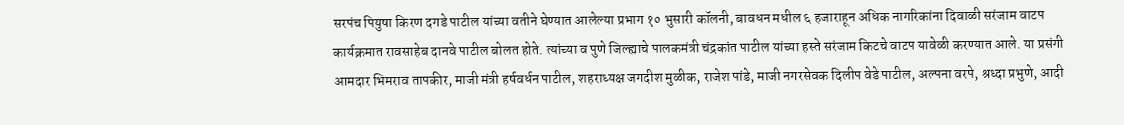सरपंच पियुषा किरण दगडे पाटील यांच्या वतीने घेण्यात आलेल्या प्रभाग १० भुसारी कॉलनी, बावधन मधील ६ हजाराहून अधिक नागरिकांना दिवाळी सरंजाम वाटप कार्यक्रमात रावसाहेब दानवे पाटील बोलत होते. त्यांच्या व पुणे जिल्ह्याचे पालकमंत्री चंद्रकांत पाटील यांच्या हस्ते सरंजाम किटचे वाटप यावेळी करण्यात आले. या प्रसंगी आमदार भिमराव तापकीर, माजी मंत्री हर्षवर्धन पाटील, शहराध्यक्ष जगदीश मुळीक, राजेश पांडे, माजी नगरसेवक दिलीप वेडे पाटील, अल्पना वरपे, श्रध्दा प्रभुणे, आदी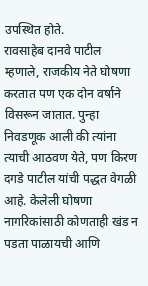उपस्थित होते.
रावसाहेब दानवे पाटील म्हणाले, राजकीय नेते घोषणा करतात पण एक दोन वर्षाने विसरून जातात. पुन्हा निवडणूक आली की त्यांना त्याची आठवण येते, पण किरण दगडे पाटील यांची पद्धत वेगळी आहे. केलेली घोषणा नागरिकांसाठी कोणताही खंड न पडता पाळायची आणि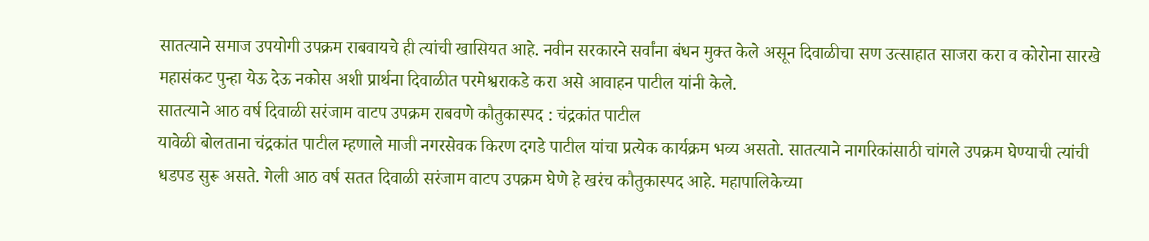सातत्याने समाज उपयोगी उपक्रम राबवायचे ही त्यांची खासियत आहे. नवीन सरकारने सर्वांना बंधन मुक्त केले असून दिवाळीचा सण उत्साहात साजरा करा व कोरोना सारखे महासंकट पुन्हा येऊ देऊ नकोस अशी प्रार्थना दिवाळीत परमेश्वराकडे करा असे आवाहन पाटील यांनी केले.
सातत्याने आठ वर्ष दिवाळी सरंजाम वाटप उपक्रम राबवणे कौतुकास्पद : चंद्रकांत पाटील
यावेळी बोलताना चंद्रकांत पाटील म्हणाले माजी नगरसेवक किरण दगडे पाटील यांचा प्रत्येक कार्यक्रम भव्य असतो. सातत्याने नागरिकांसाठी चांगले उपक्रम घेण्याची त्यांची धडपड सुरू असते. गेली आठ वर्ष सतत दिवाळी सरंजाम वाटप उपक्रम घेणे हे खरंच कौतुकास्पद आहे. महापालिकेच्या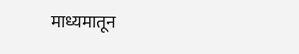माध्यमातून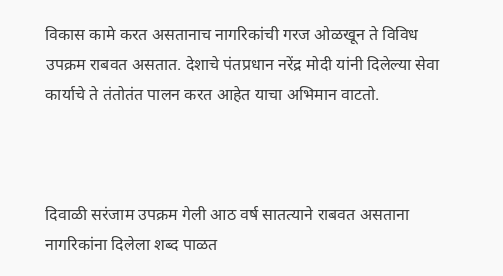विकास कामे करत असतानाच नागरिकांची गरज ओळखून ते विविध उपक्रम राबवत असतात. देशाचे पंतप्रधान नरेंद्र मोदी यांनी दिलेल्या सेवा कार्याचे ते तंतोतंत पालन करत आहेत याचा अभिमान वाटतो.



दिवाळी सरंजाम उपक्रम गेली आठ वर्ष सातत्याने राबवत असताना नागरिकांना दिलेला शब्द पाळत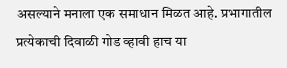असल्याने मनाला एक समाधान मिळत आहे. प्रभागातील प्रत्येकाची दिवाळी गोड व्हावी हाच या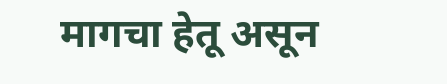मागचा हेतू असून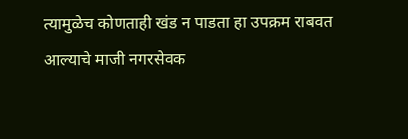त्यामुळेच कोणताही खंड न पाडता हा उपक्रम राबवत आल्याचे माजी नगरसेवक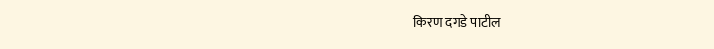किरण दगडे पाटील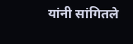यांनी सांगितले